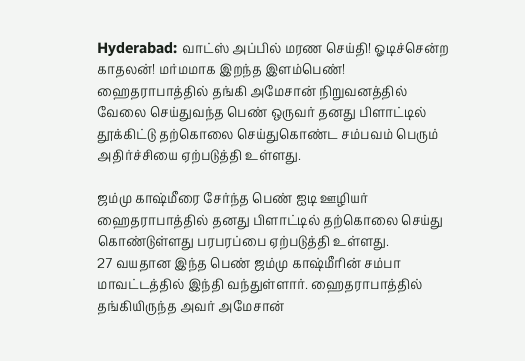Hyderabad: வாட்ஸ் அப்பில் மரண செய்தி! ஓடிச்சென்ற காதலன்! மர்மமாக இறந்த இளம்பெண்!
ஹைதராபாத்தில் தங்கி அமேசான் நிறுவனத்தில் வேலை செய்துவந்த பெண் ஒருவர் தனது பிளாட்டில் தூக்கிட்டு தற்கொலை செய்துகொண்ட சம்பவம் பெரும் அதிர்ச்சியை ஏற்படுத்தி உள்ளது.

ஜம்மு காஷ்மீரை சேர்ந்த பெண் ஐடி ஊழியர் ஹைதராபாத்தில் தனது பிளாட்டில் தற்கொலை செய்து கொண்டுள்ளது பரபரப்பை ஏற்படுத்தி உள்ளது.
27 வயதான இந்த பெண் ஜம்மு காஷ்மீரின் சம்பா மாவட்டத்தில் இந்தி வந்துள்ளார். ஹைதராபாத்தில் தங்கியிருந்த அவர் அமேசான்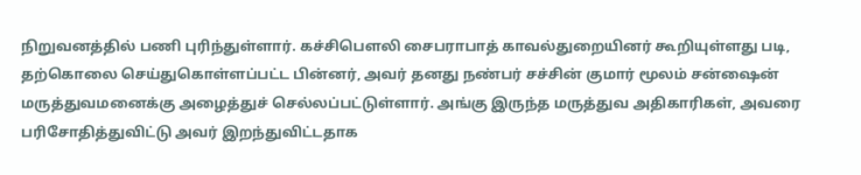நிறுவனத்தில் பணி புரிந்துள்ளார். கச்சிபௌலி சைபராபாத் காவல்துறையினர் கூறியுள்ளது படி, தற்கொலை செய்துகொள்ளப்பட்ட பின்னர், அவர் தனது நண்பர் சச்சின் குமார் மூலம் சன்ஷைன் மருத்துவமனைக்கு அழைத்துச் செல்லப்பட்டுள்ளார். அங்கு இருந்த மருத்துவ அதிகாரிகள், அவரை பரிசோதித்துவிட்டு அவர் இறந்துவிட்டதாக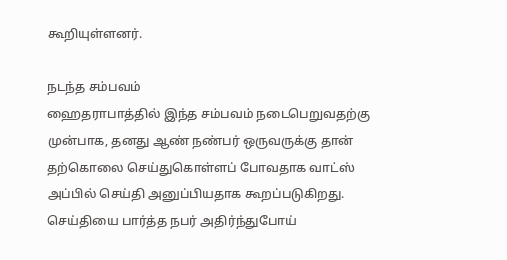கூறியுள்ளனர்.

நடந்த சம்பவம்
ஹைதராபாத்தில் இந்த சம்பவம் நடைபெறுவதற்கு முன்பாக, தனது ஆண் நண்பர் ஒருவருக்கு தான் தற்கொலை செய்துகொள்ளப் போவதாக வாட்ஸ் அப்பில் செய்தி அனுப்பியதாக கூறப்படுகிறது. செய்தியை பார்த்த நபர் அதிர்ந்துபோய்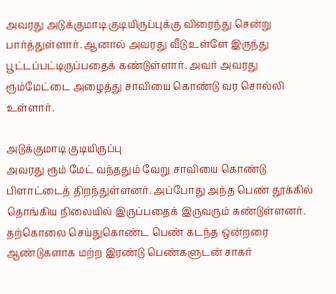அவரது அடுக்குமாடி குடியிருப்புக்கு விரைந்து சென்று பார்த்துள்ளார். ஆனால் அவரது வீடு உள்ளே இருந்து பூட்டப்பட்டிருப்பதைக் கண்டுள்ளார். அவர் அவரது ரூம்மேட்டை அழைத்து சாவியை கொண்டு வர சொல்லி உள்ளார்.

அடுக்குமாடி குடியிருப்பு
அவரது ரூம் மேட் வந்ததும் வேறு சாவியை கொண்டு பிளாட்டைத் திறந்துள்ளனர். அப்போது அந்த பெண் தூக்கில் தொங்கிய நிலையில் இருப்பதைக் இருவரும் கண்டுள்ளனர். தற்கொலை செய்துகொண்ட பெண் கடந்த ஒன்றரை ஆண்டுகளாக மற்ற இரண்டு பெண்களுடன் சாகர்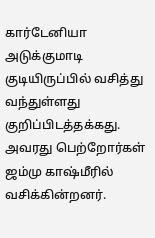கார்டேனியா அடுக்குமாடி குடியிருப்பில் வசித்து வந்துள்ளது குறிப்பிடத்தக்கது. அவரது பெற்றோர்கள் ஜம்மு காஷ்மீரில் வசிக்கின்றனர்.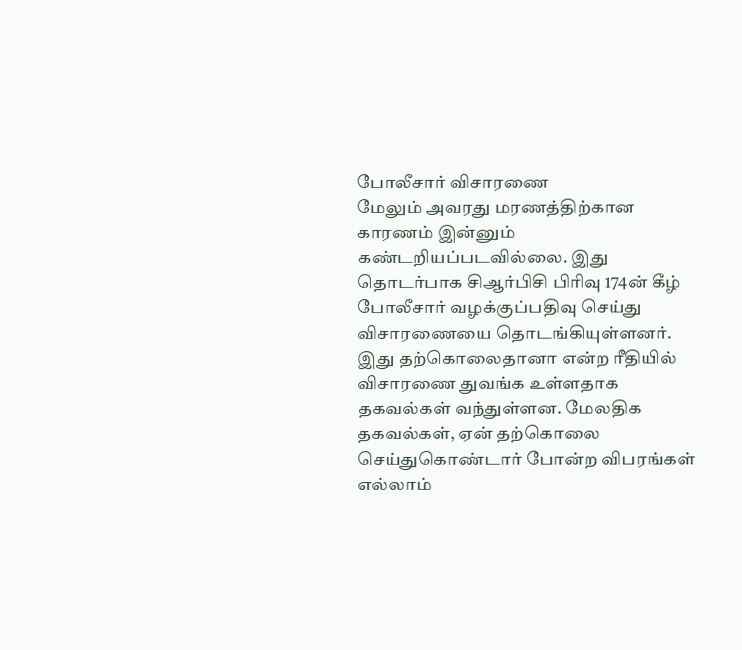போலீசார் விசாரணை
மேலும் அவரது மரணத்திற்கான காரணம் இன்னும் கண்டறியப்படவில்லை. இது தொடர்பாக சிஆர்பிசி பிரிவு 174ன் கீழ் போலீசார் வழக்குப்பதிவு செய்து விசாரணையை தொடங்கியுள்ளனர். இது தற்கொலைதானா என்ற ரீதியில் விசாரணை துவங்க உள்ளதாக தகவல்கள் வந்துள்ளன. மேலதிக தகவல்கள், ஏன் தற்கொலை செய்துகொண்டார் போன்ற விபரங்கள் எல்லாம்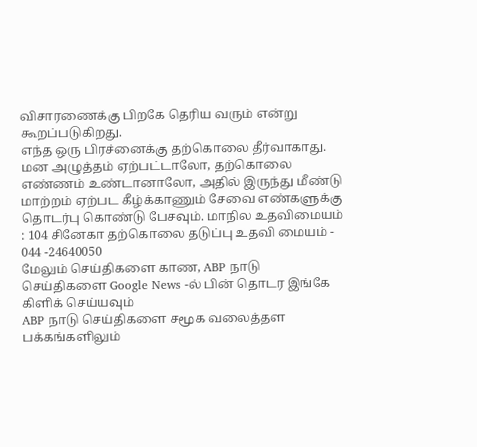விசாரணைக்கு பிறகே தெரிய வரும் என்று கூறப்படுகிறது.
எந்த ஒரு பிரச்னைக்கு தற்கொலை தீர்வாகாது. மன அழுத்தம் ஏற்பட்டாலோ, தற்கொலை எண்ணம் உண்டானாலோ, அதில் இருந்து மீண்டு மாற்றம் ஏற்பட கீழ்க்காணும் சேவை எண்களுக்கு தொடர்பு கொண்டு பேசவும். மாநில உதவிமையம் : 104 சினேகா தற்கொலை தடுப்பு உதவி மையம் - 044 -24640050
மேலும் செய்திகளை காண, ABP நாடு செய்திகளை Google News -ல் பின் தொடர இங்கே கிளிக் செய்யவும்
ABP நாடு செய்திகளை சமூக வலைத்தள பக்கங்களிலும்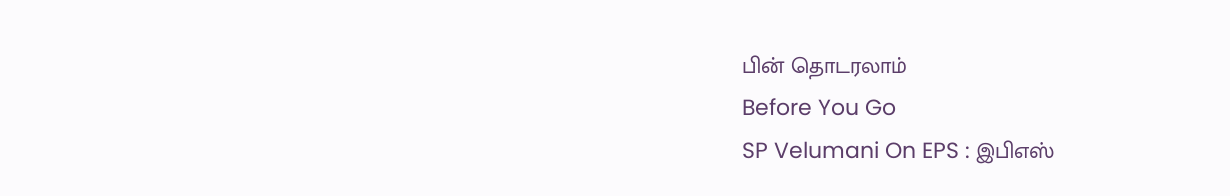பின் தொடரலாம்
Before You Go
SP Velumani On EPS : இபிஎஸ்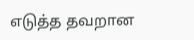எடுத்த தவறான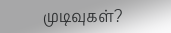முடிவுகள்?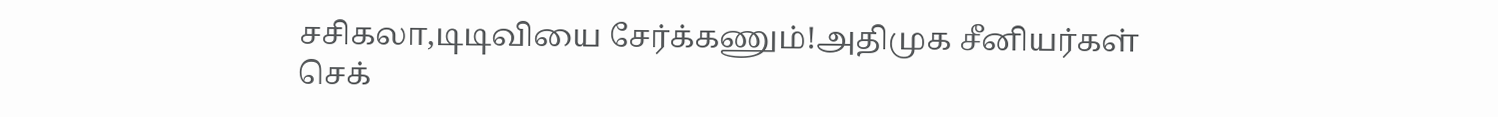சசிகலா,டிடிவியை சேர்க்கணும்!அதிமுக சீனியர்கள் செக்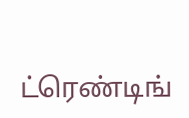ட்ரெண்டிங்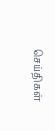செய்திகள்